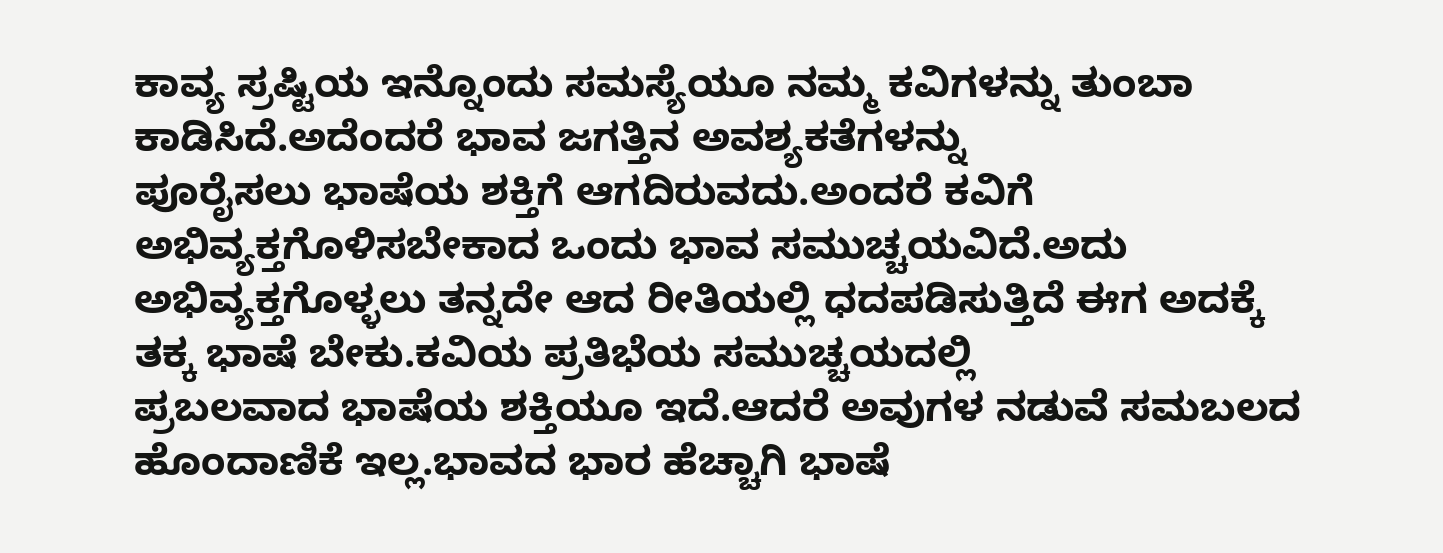ಕಾವ್ಯ ಸ್ರಷ್ಟಿಯ ಇನ್ನೊಂದು ಸಮಸ್ಯೆಯೂ ನಮ್ಮ ಕವಿಗಳನ್ನು ತುಂಬಾ ಕಾಡಿಸಿದೆ.ಅದೆಂದರೆ ಭಾವ ಜಗತ್ತಿನ ಅವಶ್ಯಕತೆಗಳನ್ನು
ಪೂರೈಸಲು ಭಾಷೆಯ ಶಕ್ತಿಗೆ ಆಗದಿರುವದು.ಅಂದರೆ ಕವಿಗೆ ಅಭಿವ್ಯಕ್ತಗೊಳಿಸಬೇಕಾದ ಒಂದು ಭಾವ ಸಮುಚ್ಚಯವಿದೆ.ಅದು ಅಭಿವ್ಯಕ್ತಗೊಳ್ಳಲು ತನ್ನದೇ ಆದ ರೀತಿಯಲ್ಲಿ ಧದಪಡಿಸುತ್ತಿದೆ ಈಗ ಅದಕ್ಕೆ ತಕ್ಕ ಭಾಷೆ ಬೇಕು.ಕವಿಯ ಪ್ರತಿಭೆಯ ಸಮುಚ್ಚಯದಲ್ಲಿ
ಪ್ರಬಲವಾದ ಭಾಷೆಯ ಶಕ್ತಿಯೂ ಇದೆ.ಆದರೆ ಅವುಗಳ ನಡುವೆ ಸಮಬಲದ ಹೊಂದಾಣಿಕೆ ಇಲ್ಲ.ಭಾವದ ಭಾರ ಹೆಚ್ಚಾಗಿ ಭಾಷೆ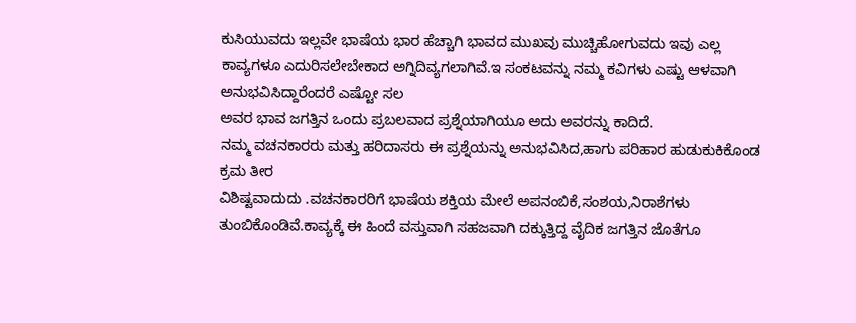ಕುಸಿಯುವದು ಇಲ್ಲವೇ ಭಾಷೆಯ ಭಾರ ಹೆಚ್ಚಾಗಿ ಭಾವದ ಮುಖವು ಮುಚ್ಚಿಹೋಗುವದು ಇವು ಎಲ್ಲ ಕಾವ್ಯಗಳೂ ಎದುರಿಸಲೇಬೇಕಾದ ಅಗ್ನಿದಿವ್ಯಗಲಾಗಿವೆ.ಇ ಸಂಕಟವನ್ನು ನಮ್ಮ ಕವಿಗಳು ಎಷ್ಟು ಆಳವಾಗಿ ಅನುಭವಿಸಿದ್ದಾರೆಂದರೆ ಎಷ್ಟೋ ಸಲ
ಅವರ ಭಾವ ಜಗತ್ತಿನ ಒಂದು ಪ್ರಬಲವಾದ ಪ್ರಶ್ನೆಯಾಗಿಯೂ ಅದು ಅವರನ್ನು ಕಾದಿದೆ.
ನಮ್ಮ ವಚನಕಾರರು ಮತ್ತು ಹರಿದಾಸರು ಈ ಪ್ರಶ್ನೆಯನ್ನು ಅನುಭವಿಸಿದ,ಹಾಗು ಪರಿಹಾರ ಹುಡುಕುಕಿಕೊಂಡ ಕ್ರಮ ತೀರ
ವಿಶಿಷ್ಟವಾದುದು .ವಚನಕಾರರಿಗೆ ಭಾಷೆಯ ಶಕ್ತಿಯ ಮೇಲೆ ಅಪನಂಬಿಕೆ,ಸಂಶಯ,ನಿರಾಶೆಗಳು ತುಂಬಿಕೊಂಡಿವೆ.ಕಾವ್ಯಕ್ಕೆ ಈ ಹಿಂದೆ ವಸ್ತುವಾಗಿ ಸಹಜವಾಗಿ ದಕ್ಕುತ್ತಿದ್ದ ವೈದಿಕ ಜಗತ್ತಿನ ಜೊತೆಗೂ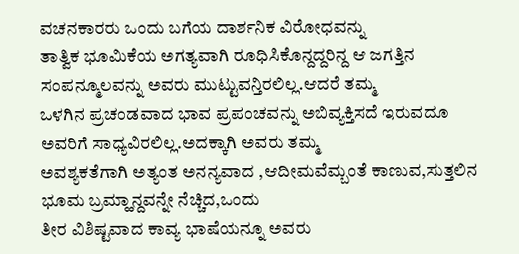ವಚನಕಾರರು ಒಂದು ಬಗೆಯ ದಾರ್ಶನಿಕ ವಿರೋಧವನ್ನು
ತಾತ್ವಿಕ ಭೂಮಿಕೆಯ ಅಗತ್ಯವಾಗಿ ರೂಧಿಸಿಕೊನ್ದದ್ದರಿನ್ದ ಆ ಜಗತ್ತಿನ ಸಂಪನ್ಮೂಲವನ್ನು ಅವರು ಮುಟ್ಟುವನ್ತಿರಲಿಲ್ಲ.ಆದರೆ ತಮ್ಮ
ಒಳಗಿನ ಪ್ರಚಂಡವಾದ ಭಾವ ಪ್ರಪಂಚವನ್ನು ಅಬಿವ್ಯಕ್ತಿಸದೆ ಇರುವದೂ ಅವರಿಗೆ ಸಾಧ್ಯವಿರಲಿಲ್ಲ.ಅದಕ್ಕಾಗಿ ಅವರು ತಮ್ಮ
ಅವಶ್ಯಕತೆಗಾಗಿ ಅತ್ಯಂತ ಅನನ್ಯವಾದ ,ಆದೀಮವೆಮ್ಬಂತೆ ಕಾಣುವ,ಸುತ್ತಲಿನ ಭೂಮ ಬ್ರಮ್ಹಾನ್ದವನ್ನೇ ನೆಚ್ಚಿದ,ಒಂದು
ತೀರ ವಿಶಿಷ್ಟವಾದ ಕಾವ್ಯ ಭಾಷೆಯನ್ನೂ ಅವರು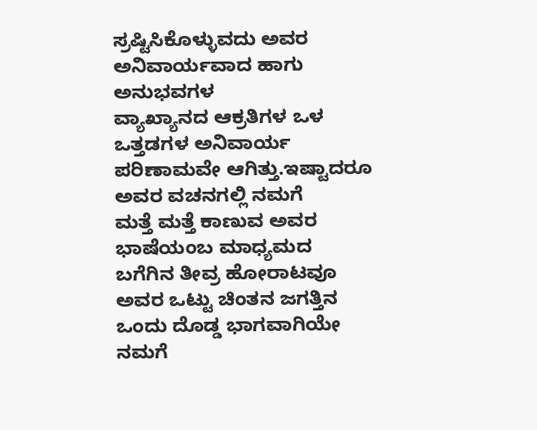ಸ್ರಷ್ಟಿಸಿಕೊಳ್ಳುವದು ಅವರ ಅನಿವಾರ್ಯವಾದ ಹಾಗು ಅನುಭವಗಳ
ವ್ಯಾಖ್ಯಾನದ ಆಕ್ರತಿಗಳ ಒಳ ಒತ್ತಡಗಳ ಅನಿವಾರ್ಯ ಪರಿಣಾಮವೇ ಆಗಿತ್ತು.ಇಷ್ಟಾದರೂ ಅವರ ವಚನಗಲ್ಲಿ ನಮಗೆ
ಮತ್ತೆ ಮತ್ತೆ ಕಾಣುವ ಅವರ ಭಾಷೆಯಂಬ ಮಾಧ್ಯಮದ ಬಗೆಗಿನ ತೀವ್ರ ಹೋರಾಟವೂ ಅವರ ಒಟ್ಟು ಚಿಂತನ ಜಗತ್ತಿನ
ಒಂದು ದೊಡ್ಡ ಭಾಗವಾಗಿಯೇ ನಮಗೆ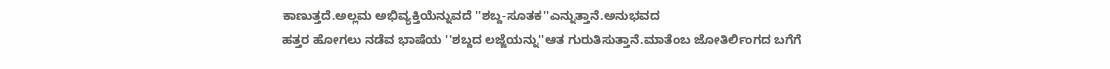ಕಾಣುತ್ತದೆ.ಅಲ್ಲಮ ಅಭಿವ್ಯಕ್ತಿಯೆನ್ನುವದೆ ''ಶಬ್ದ-ಸೂತಕ''ಎನ್ನುತ್ತಾನೆ.ಅನುಭವದ
ಹತ್ತರ ಹೋಗಲು ನಡೆವ ಭಾಷೆಯ ''ಶಬ್ದದ ಲಜ್ಜೆಯನ್ನು''ಆತ ಗುರುತಿಸುತ್ತಾನೆ.ಮಾತೆಂಬ ಜೋತಿರ್ಲಿಂಗದ ಬಗೆಗೆ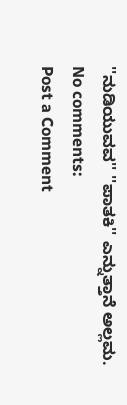''ನುಡಿಯುವವ'' ''ಪಾತಕಿ'' ಎನ್ನುತ್ತಾನೆ ಅಲ್ಲಮ.
No comments:
Post a Comment